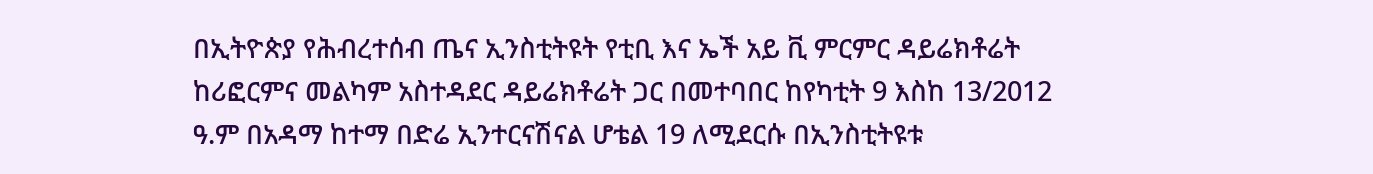በኢትዮጵያ የሕብረተሰብ ጤና ኢንስቲትዩት የቲቢ እና ኤች አይ ቪ ምርምር ዳይሬክቶሬት ከሪፎርምና መልካም አስተዳደር ዳይሬክቶሬት ጋር በመተባበር ከየካቲት 9 እስከ 13/2012 ዓ.ም በአዳማ ከተማ በድሬ ኢንተርናሽናል ሆቴል 19 ለሚደርሱ በኢንስቲትዩቱ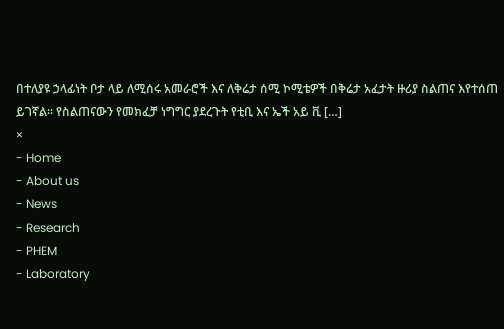በተለያዩ ኃላፊነት ቦታ ላይ ለሚሰሩ አመራሮች እና ለቅሬታ ሰሚ ኮሚቴዎች በቅሬታ አፈታት ዙሪያ ስልጠና እየተሰጠ ይገኛል፡፡ የስልጠናውን የመክፈቻ ነግግር ያደረጉት የቲቢ እና ኤች አይ ቪ […]
×
- Home
- About us
- News
- Research
- PHEM
- Laboratory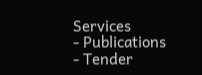Services
- Publications
- Tender